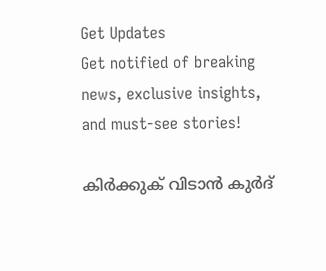Get Updates
Get notified of breaking news, exclusive insights, and must-see stories!

കിര്‍ക്കുക് വിടാന്‍ കുര്‍ദ്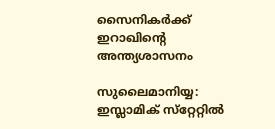സൈനികര്‍ക്ക് ഇറാഖിന്റെ അന്ത്യശാസനം

സുലൈമാനിയ്യ: ഇസ്ലാമിക് സ്‌റ്റേറ്റില്‍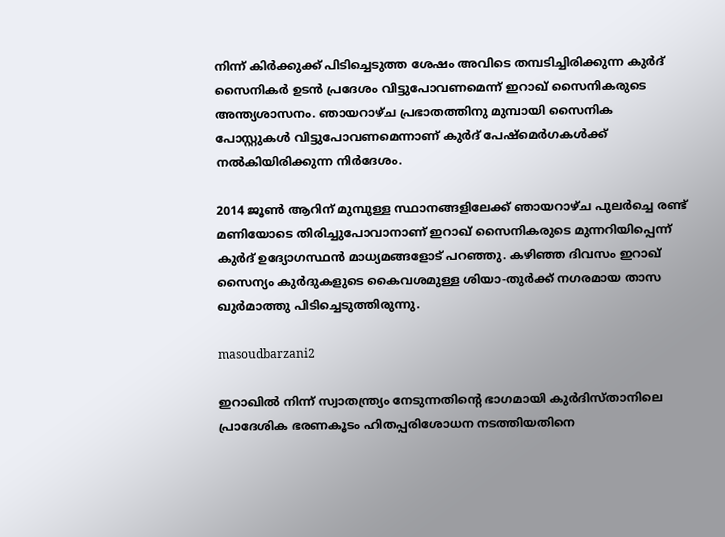നിന്ന് കിര്‍ക്കുക്ക് പിടിച്ചെടുത്ത ശേഷം അവിടെ തമ്പടിച്ചിരിക്കുന്ന കുര്‍ദ് സൈനികര്‍ ഉടന്‍ പ്രദേശം വിട്ടുപോവണമെന്ന് ഇറാഖ് സൈനികരുടെ അന്ത്യശാസനം. ഞായറാഴ്ച പ്രഭാതത്തിനു മുമ്പായി സൈനിക പോസ്റ്റുകള്‍ വിട്ടുപോവണമെന്നാണ് കുര്‍ദ് പേഷ്‌മെര്‍ഗകള്‍ക്ക് നല്‍കിയിരിക്കുന്ന നിര്‍ദേശം.

2014 ജൂണ്‍ ആറിന് മുമ്പുള്ള സ്ഥാനങ്ങളിലേക്ക് ഞായറാഴ്ച പുലര്‍ച്ചെ രണ്ട് മണിയോടെ തിരിച്ചുപോവാനാണ് ഇറാഖ് സൈനികരുടെ മുന്നറിയിപ്പെന്ന് കുര്‍ദ് ഉദ്യോഗസ്ഥന്‍ മാധ്യമങ്ങളോട് പറഞ്ഞു. കഴിഞ്ഞ ദിവസം ഇറാഖ് സൈന്യം കുര്‍ദുകളുടെ കൈവശമുള്ള ശിയാ-തുര്‍ക്ക് നഗരമായ താസ ഖുര്‍മാത്തു പിടിച്ചെടുത്തിരുന്നു.

masoudbarzani2

ഇറാഖില്‍ നിന്ന് സ്വാതന്ത്ര്യം നേടുന്നതിന്റെ ഭാഗമായി കുര്‍ദിസ്താനിലെ പ്രാദേശിക ഭരണകൂടം ഹിതപ്പരിശോധന നടത്തിയതിനെ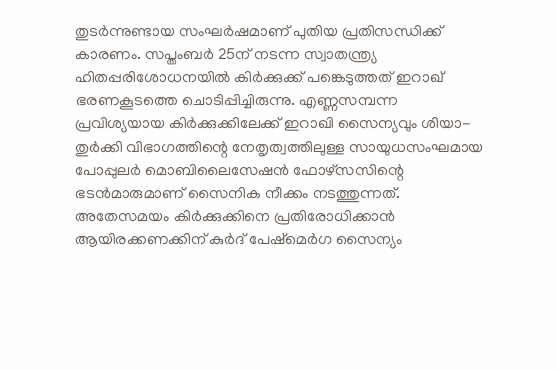തുടര്‍ന്നുണ്ടായ സംഘര്‍ഷമാണ് പുതിയ പ്രതിസന്ധിക്ക് കാരണം. സപ്തംബര്‍ 25ന് നടന്ന സ്വാതന്ത്ര്യ ഹിതപ്പരിശോധനയില്‍ കിര്‍ക്കുക്ക് പങ്കെടുത്തത് ഇറാഖ് ഭരണകൂടത്തെ ചൊടിപ്പിച്ചിരുന്നു. എണ്ണസമ്പന്ന പ്രവിശ്യയായ കിര്‍ക്കുക്കിലേക്ക് ഇറാഖി സൈന്യവും ശിയാ-തുര്‍ക്കി വിഭാഗത്തിന്റെ നേതൃത്വത്തിലുള്ള സായുധസംഘമായ പോപ്പുലര്‍ മൊബിലൈസേഷന്‍ ഫോഴ്‌സസിന്റെ ഭടന്‍മാരുമാണ് സൈനിക നീക്കം നടത്തുന്നത്. അതേസമയം കിര്‍ക്കുക്കിനെ പ്രതിരോധിക്കാന്‍ ആയിരക്കണക്കിന് കുര്‍ദ് പേഷ്‌മെര്‍ഗ സൈന്യം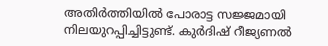അതിര്‍ത്തിയില്‍ പോരാട്ട സജ്ജമായി നിലയുറപ്പിച്ചിട്ടുണ്ട്. കുര്‍ദിഷ് റീജ്യണല്‍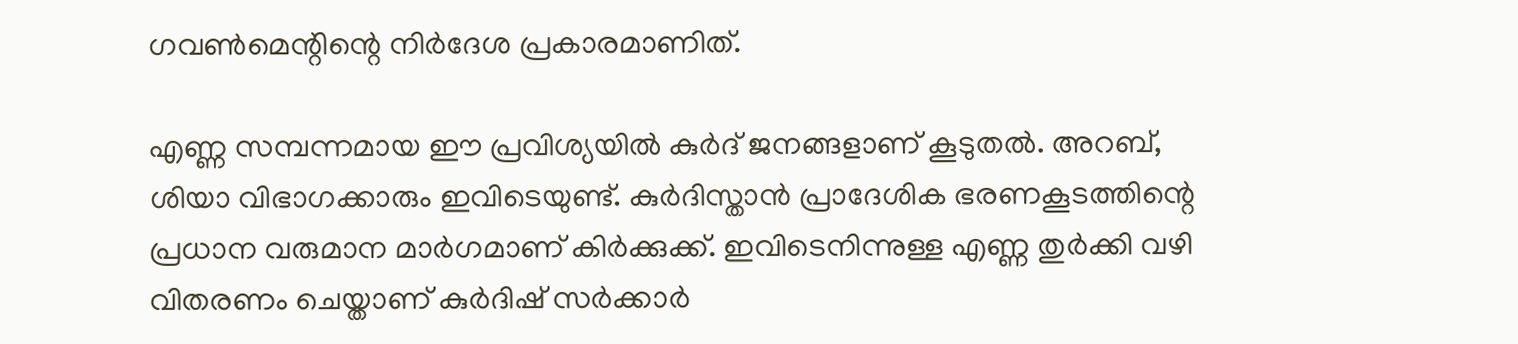ഗവണ്‍മെന്റിന്റെ നിര്‍ദേശ പ്രകാരമാണിത്.

എണ്ണ സമ്പന്നമായ ഈ പ്രവിശ്യയില്‍ കുര്‍ദ് ജനങ്ങളാണ് കൂടുതല്‍. അറബ്, ശിയാ വിഭാഗക്കാരും ഇവിടെയുണ്ട്. കുര്‍ദിസ്താന്‍ പ്രാദേശിക ഭരണകൂടത്തിന്റെ പ്രധാന വരുമാന മാര്‍ഗമാണ് കിര്‍ക്കുക്ക്. ഇവിടെനിന്നുള്ള എണ്ണ തുര്‍ക്കി വഴി വിതരണം ചെയ്താണ് കുര്‍ദിഷ് സര്‍ക്കാര്‍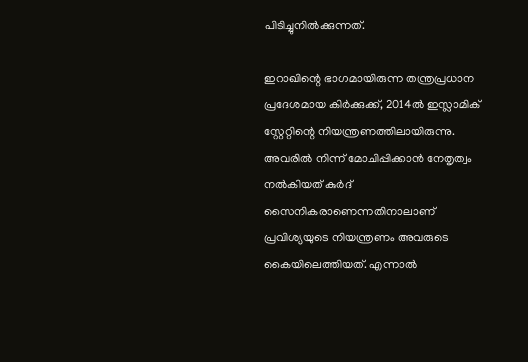പിടിച്ചുനില്‍ക്കുന്നത്.

ഇറാഖിന്റെ ഭാഗമായിരുന്ന തന്ത്രപ്രധാന പ്രദേശമായ കിര്‍ക്കുക്ക്, 2014ല്‍ ഇസ്ലാമിക് സ്റ്റേറ്റിന്റെ നിയന്ത്രണത്തിലായിരുന്നു. അവരില്‍ നിന്ന് മോചിപ്പിക്കാന്‍ നേതൃത്വം നല്‍കിയത് കുര്‍ദ് സൈനികരാണെന്നതിനാലാണ് പ്രവിശ്യയുടെ നിയന്ത്രണം അവരുടെ കൈയിലെത്തിയത്. എന്നാല്‍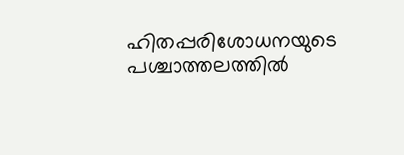ഹിതപ്പരിശോധനയുടെ പശ്ചാത്തലത്തില്‍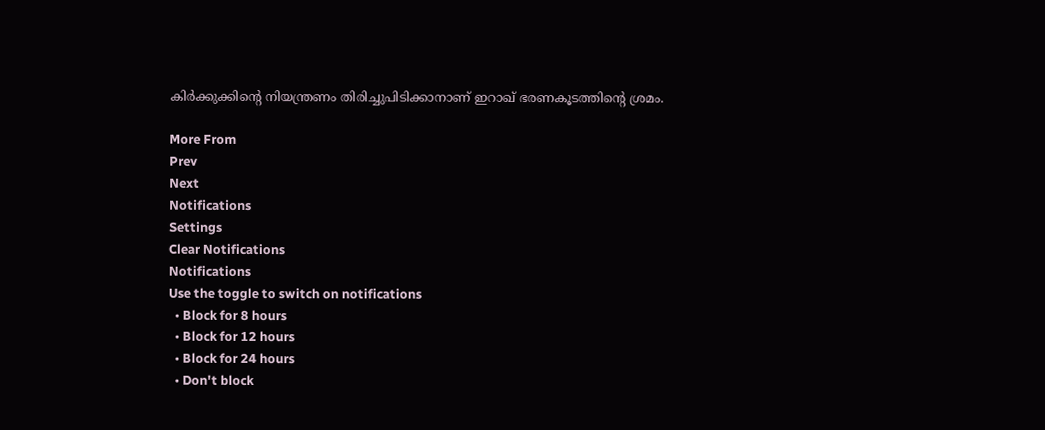കിര്‍ക്കുക്കിന്റെ നിയന്ത്രണം തിരിച്ചുപിടിക്കാനാണ് ഇറാഖ് ഭരണകൂടത്തിന്റെ ശ്രമം.

More From
Prev
Next
Notifications
Settings
Clear Notifications
Notifications
Use the toggle to switch on notifications
  • Block for 8 hours
  • Block for 12 hours
  • Block for 24 hours
  • Don't block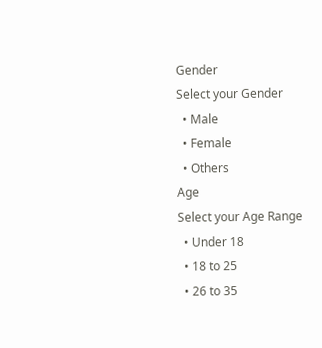Gender
Select your Gender
  • Male
  • Female
  • Others
Age
Select your Age Range
  • Under 18
  • 18 to 25
  • 26 to 35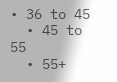• 36 to 45
  • 45 to 55
  • 55+